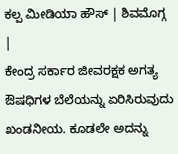ಕಲ್ಪ ಮೀಡಿಯಾ ಹೌಸ್ | ಶಿವಮೊಗ್ಗ |
ಕೇಂದ್ರ ಸರ್ಕಾರ ಜೀವರಕ್ಷಕ ಅಗತ್ಯ ಔಷಧಿಗಳ ಬೆಲೆಯನ್ನು ಏರಿಸಿರುವುದು ಖಂಡನೀಯ. ಕೂಡಲೇ ಅದನ್ನು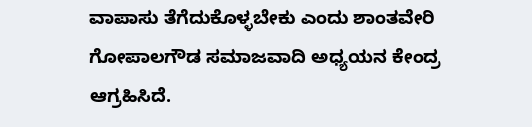ವಾಪಾಸು ತೆಗೆದುಕೊಳ್ಳಬೇಕು ಎಂದು ಶಾಂತವೇರಿ ಗೋಪಾಲಗೌಡ ಸಮಾಜವಾದಿ ಅಧ್ಯಯನ ಕೇಂದ್ರ ಆಗ್ರಹಿಸಿದೆ.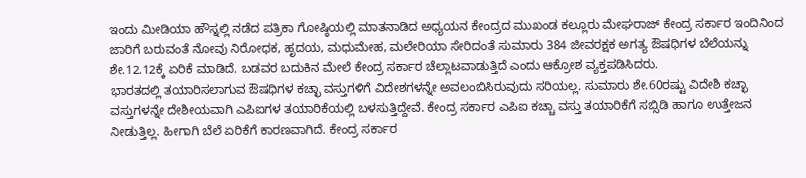ಇಂದು ಮೀಡಿಯಾ ಹೌಸ್ನಲ್ಲಿ ನಡೆದ ಪತ್ರಿಕಾ ಗೋಷ್ಠಿಯಲ್ಲಿ ಮಾತನಾಡಿದ ಅಧ್ಯಯನ ಕೇಂದ್ರದ ಮುಖಂಡ ಕಲ್ಲೂರು ಮೇಘರಾಜ್ ಕೇಂದ್ರ ಸರ್ಕಾರ ಇಂದಿನಿಂದ ಜಾರಿಗೆ ಬರುವಂತೆ ನೋವು ನಿರೋಧಕ, ಹೃದಯ, ಮಧುಮೇಹ, ಮಲೇರಿಯಾ ಸೇರಿದಂತೆ ಸುಮಾರು 384 ಜೀವರಕ್ಷಕ ಅಗತ್ಯ ಔಷಧಿಗಳ ಬೆಲೆಯನ್ನು ಶೇ.12.12ಕ್ಕೆ ಏರಿಕೆ ಮಾಡಿದೆ. ಬಡವರ ಬದುಕಿನ ಮೇಲೆ ಕೇಂದ್ರ ಸರ್ಕಾರ ಚೆಲ್ಲಾಟವಾಡುತ್ತಿದೆ ಎಂದು ಆಕ್ರೋಶ ವ್ಯಕ್ತಪಡಿಸಿದರು.
ಭಾರತದಲ್ಲಿ ತಯಾರಿಸಲಾಗುವ ಔಷಧಿಗಳ ಕಚ್ಛಾ ವಸ್ತುಗಳಿಗೆ ವಿದೇಶಗಳನ್ನೇ ಅವಲಂಬಿಸಿರುವುದು ಸರಿಯಲ್ಲ. ಸುಮಾರು ಶೇ.60ರಷ್ಟು ವಿದೇಶಿ ಕಚ್ಛಾ ವಸ್ತುಗಳನ್ನೇ ದೇಶೀಯವಾಗಿ ಎಪಿಐಗಳ ತಯಾರಿಕೆಯಲ್ಲಿ ಬಳಸುತ್ತಿದ್ದೇವೆ. ಕೇಂದ್ರ ಸರ್ಕಾರ ಎಪಿಐ ಕಚ್ಚಾ ವಸ್ತು ತಯಾರಿಕೆಗೆ ಸಬ್ಸಿಡಿ ಹಾಗೂ ಉತ್ತೇಜನ ನೀಡುತ್ತಿಲ್ಲ. ಹೀಗಾಗಿ ಬೆಲೆ ಏರಿಕೆಗೆ ಕಾರಣವಾಗಿದೆ. ಕೇಂದ್ರ ಸರ್ಕಾರ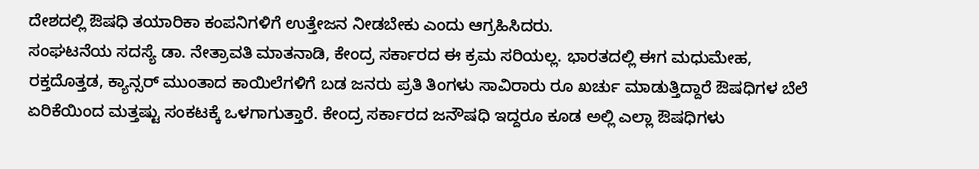ದೇಶದಲ್ಲಿ ಔಷಧಿ ತಯಾರಿಕಾ ಕಂಪನಿಗಳಿಗೆ ಉತ್ತೇಜನ ನೀಡಬೇಕು ಎಂದು ಆಗ್ರಹಿಸಿದರು.
ಸಂಘಟನೆಯ ಸದಸ್ಯೆ ಡಾ. ನೇತ್ರಾವತಿ ಮಾತನಾಡಿ, ಕೇಂದ್ರ ಸರ್ಕಾರದ ಈ ಕ್ರಮ ಸರಿಯಲ್ಲ. ಭಾರತದಲ್ಲಿ ಈಗ ಮಧುಮೇಹ, ರಕ್ತದೊತ್ತಡ, ಕ್ಯಾನ್ಸರ್ ಮುಂತಾದ ಕಾಯಿಲೆಗಳಿಗೆ ಬಡ ಜನರು ಪ್ರತಿ ತಿಂಗಳು ಸಾವಿರಾರು ರೂ ಖರ್ಚು ಮಾಡುತ್ತಿದ್ದಾರೆ ಔಷಧಿಗಳ ಬೆಲೆ ಏರಿಕೆಯಿಂದ ಮತ್ತಷ್ಟು ಸಂಕಟಕ್ಕೆ ಒಳಗಾಗುತ್ತಾರೆ. ಕೇಂದ್ರ ಸರ್ಕಾರದ ಜನೌಷಧಿ ಇದ್ದರೂ ಕೂಡ ಅಲ್ಲಿ ಎಲ್ಲಾ ಔಷಧಿಗಳು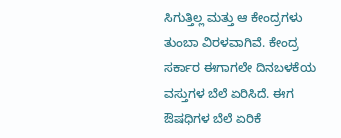ಸಿಗುತ್ತಿಲ್ಲ ಮತ್ತು ಆ ಕೇಂದ್ರಗಳು ತುಂಬಾ ವಿರಳವಾಗಿವೆ. ಕೇಂದ್ರ ಸರ್ಕಾರ ಈಗಾಗಲೇ ದಿನಬಳಕೆಯ ವಸ್ತುಗಳ ಬೆಲೆ ಏರಿಸಿದೆ. ಈಗ ಔಷಧಿಗಳ ಬೆಲೆ ಏರಿಕೆ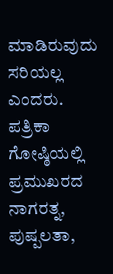ಮಾಡಿರುವುದು ಸರಿಯಲ್ಲ ಎಂದರು.
ಪತ್ರಿಕಾ ಗೋಷ್ಠಿಯಲ್ಲಿ ಪ್ರಮುಖರದ ನಾಗರತ್ನ, ಪುಷ್ಪಲತಾ,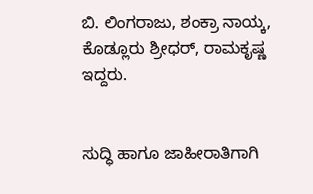ಬಿ. ಲಿಂಗರಾಜು, ಶಂಕ್ರಾ ನಾಯ್ಕ, ಕೊಡ್ಲೂರು ಶ್ರೀಧರ್, ರಾಮಕೃಷ್ಣ ಇದ್ದರು.


ಸುದ್ಧಿ ಹಾಗೂ ಜಾಹೀರಾತಿಗಾಗಿ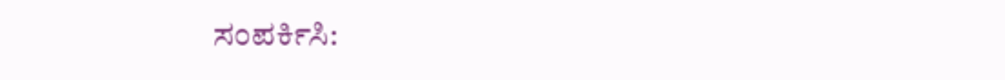ಸಂಪರ್ಕಿಸಿ: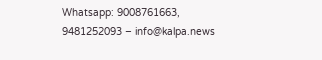Whatsapp: 9008761663, 9481252093 – info@kalpa.news